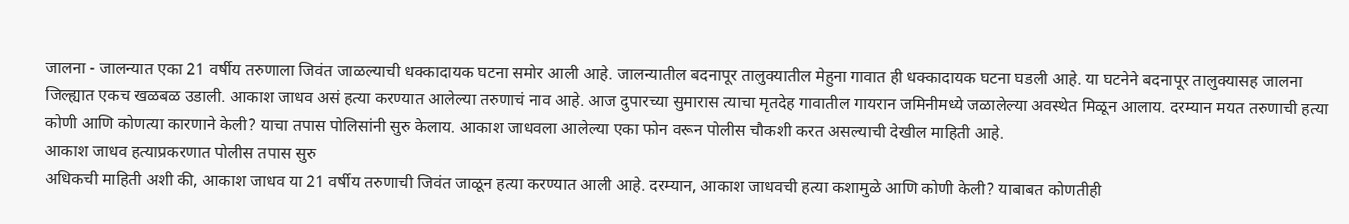जालना - जालन्यात एका 21 वर्षीय तरुणाला जिवंत जाळल्याची धक्कादायक घटना समोर आली आहे. जालन्यातील बदनापूर तालुक्यातील मेहुना गावात ही धक्कादायक घटना घडली आहे. या घटनेने बदनापूर तालुक्यासह जालना जिल्ह्यात एकच खळबळ उडाली. आकाश जाधव असं हत्या करण्यात आलेल्या तरुणाचं नाव आहे. आज दुपारच्या सुमारास त्याचा मृतदेह गावातील गायरान जमिनीमध्ये जळालेल्या अवस्थेत मिळून आलाय. दरम्यान मयत तरुणाची हत्या कोणी आणि कोणत्या कारणाने केली? याचा तपास पोलिसांनी सुरु केलाय. आकाश जाधवला आलेल्या एका फोन वरून पोलीस चौकशी करत असल्याची देखील माहिती आहे.
आकाश जाधव हत्याप्रकरणात पोलीस तपास सुरु
अधिकची माहिती अशी की, आकाश जाधव या 21 वर्षीय तरुणाची जिवंत जाळून हत्या करण्यात आली आहे. दरम्यान, आकाश जाधवची हत्या कशामुळे आणि कोणी केली? याबाबत कोणतीही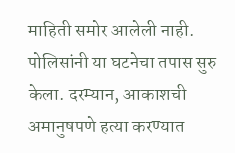माहिती समोर आलेली नाही. पोलिसांनी या घटनेचा तपास सुरु केला. दरम्यान, आकाशची अमानुषपणे हत्या करण्यात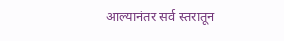आल्यानंतर सर्व स्तरातून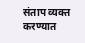संताप व्यक्त करण्यात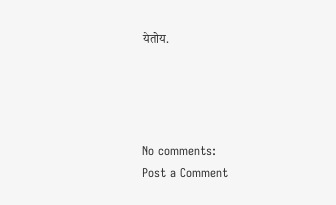येतोय.




No comments:
Post a Comment